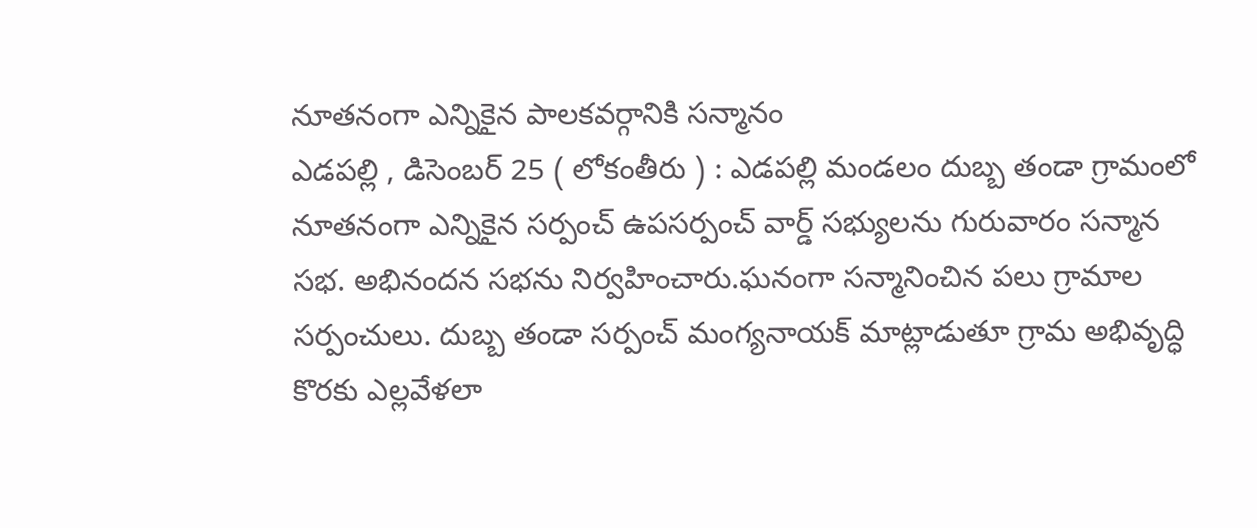నూతనంగా ఎన్నికైన పాలకవర్గానికి సన్మానం
ఎడపల్లి , డిసెంబర్ 25 ( లోకంతీరు ) : ఎడపల్లి మండలం దుబ్బ తండా గ్రామంలో నూతనంగా ఎన్నికైన సర్పంచ్ ఉపసర్పంచ్ వార్డ్ సభ్యులను గురువారం సన్మాన సభ. అభినందన సభను నిర్వహించారు.ఘనంగా సన్మానించిన పలు గ్రామాల సర్పంచులు. దుబ్బ తండా సర్పంచ్ మంగ్యనాయక్ మాట్లాడుతూ గ్రామ అభివృద్ధి కొరకు ఎల్లవేళలా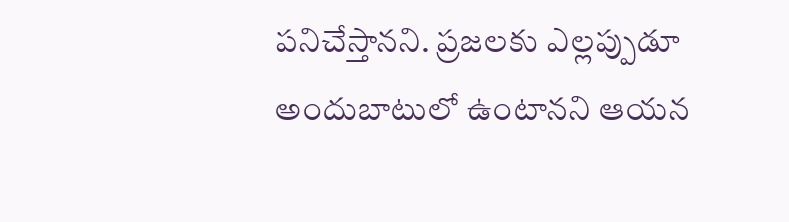పనిచేస్తానని. ప్రజలకు ఎల్లప్పుడూ అందుబాటులో ఉంటానని ఆయన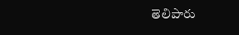తెలిపారు